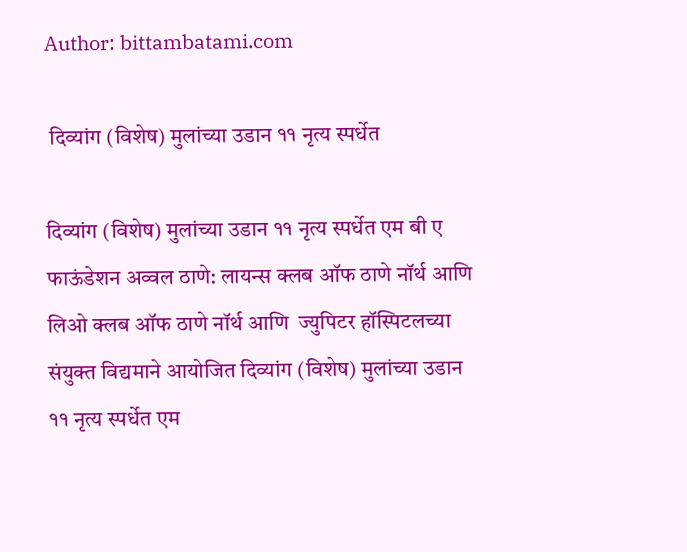Author: bittambatami.com

 दिव्यांग (विशेष) मुलांच्या उडान ११ नृत्य स्पर्धेत

दिव्यांग (विशेष) मुलांच्या उडान ११ नृत्य स्पर्धेत एम बी ए फाऊंडेशन अव्वल ठाणे: लायन्स क्लब ऑफ ठाणे नॉर्थ आणि लिओ क्लब ऑफ ठाणे नॉर्थ आणि  ज्युपिटर हॉस्पिटलच्या संयुक्त विद्यमाने आयोजित दिव्यांग (विशेष) मुलांच्या उडान ११ नृत्य स्पर्धेत एम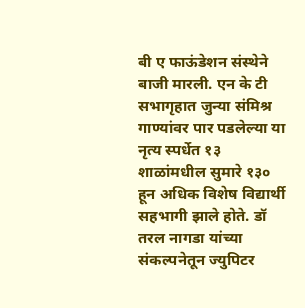बी ए फाऊंडेशन संस्थेने बाजी मारली. एन के टी सभागृहात जुन्या संमिश्र गाण्यांवर पार पडलेल्या या नृत्य स्पर्धेत १३ शाळांमधील सुमारे १३० हून अधिक विशेष विद्यार्थी सहभागी झाले होते. डॉ तरल नागडा यांच्या संकल्पनेतून ज्युपिटर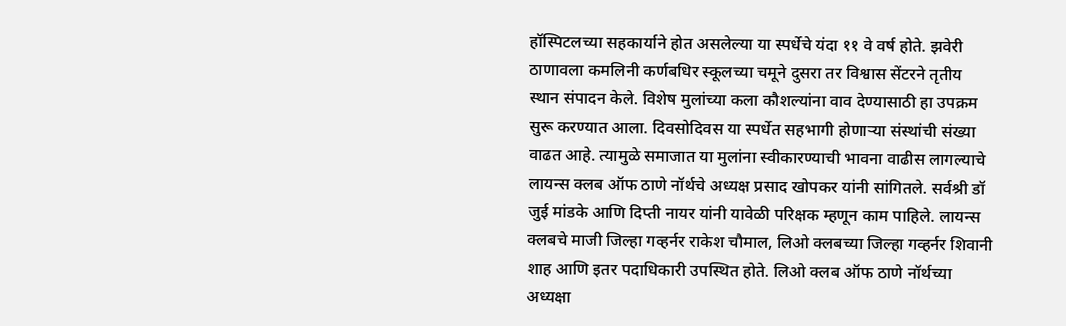हॉस्पिटलच्या सहकार्याने होत असलेल्या या स्पर्धेचे यंदा ११ वे वर्ष होते. झवेरी ठाणावला कमलिनी कर्णबधिर स्कूलच्या चमूने दुसरा तर विश्वास सेंटरने तृतीय स्थान संपादन केले. विशेष मुलांच्या कला कौशल्यांना वाव देण्यासाठी हा उपक्रम सुरू करण्यात आला. दिवसोदिवस या स्पर्धेत सहभागी होणाऱ्या संस्थांची संख्या वाढत आहे. त्यामुळे समाजात या मुलांना स्वीकारण्याची भावना वाढीस लागल्याचे लायन्स क्लब ऑफ ठाणे नॉर्थचे अध्यक्ष प्रसाद खोपकर यांनी सांगितले. सर्वश्री डॉ जुई मांडके आणि दिप्ती नायर यांनी यावेळी परिक्षक म्हणून काम पाहिले. लायन्स क्लबचे माजी जिल्हा गव्हर्नर राकेश चौमाल, लिओ क्लबच्या जिल्हा गव्हर्नर शिवानी शाह आणि इतर पदाधिकारी उपस्थित होते. लिओ क्लब ऑफ ठाणे नॉर्थच्या अध्यक्षा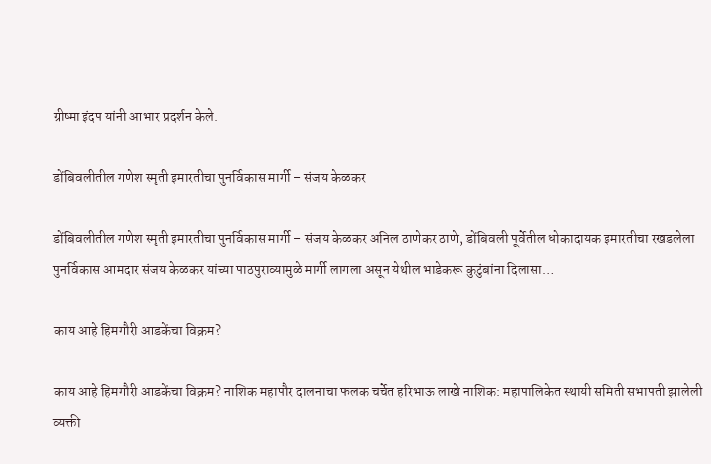ग्रीष्मा इंदप यांनी आभार प्रदर्शन केले.

डोंबिवलीतील गणेश स्मृती इमारतीचा पुनर्विकास मार्गी – संजय केळकर

डोंबिवलीतील गणेश स्मृती इमारतीचा पुनर्विकास मार्गी – संजय केळकर अनिल ठाणेकर ठाणे, डोंबिवली पूर्वेतील धोकादायक इमारतीचा रखडलेला पुनर्विकास आमदार संजय केळकर यांच्या पाठपुराव्यामुळे मार्गी लागला असून येथील भाडेकरू कुटुंबांना दिलासा…

काय आहे हिमगौरी आडकेंचा विक्रम?

काय आहे हिमगौरी आडकेंचा विक्रम? नाशिक महापौर दालनाचा फलक चर्चेत हरिभाऊ लाखे नाशिक: महापालिकेत स्थायी समिती सभापती झालेली व्यक्ती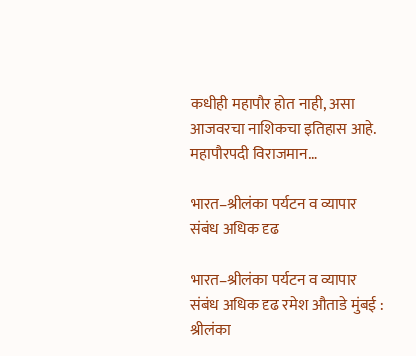कधीही महापौर होत नाही, असा आजवरचा नाशिकचा इतिहास आहे. महापौरपदी विराजमान…

भारत–श्रीलंका पर्यटन व व्यापार संबंध अधिक दृढ

भारत–श्रीलंका पर्यटन व व्यापार संबंध अधिक दृढ रमेश औताडे मुंबई : श्रीलंका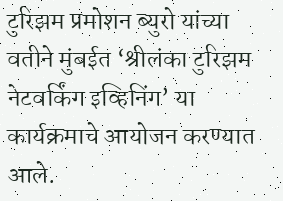टुरिझम प्रमोशन ब्युरो यांच्या वतीने मुंबईत ‘श्रीलंका टुरिझम नेटवर्किंग इव्हिनिंग’ या कार्यक्रमाचे आयोजन करण्यात आले.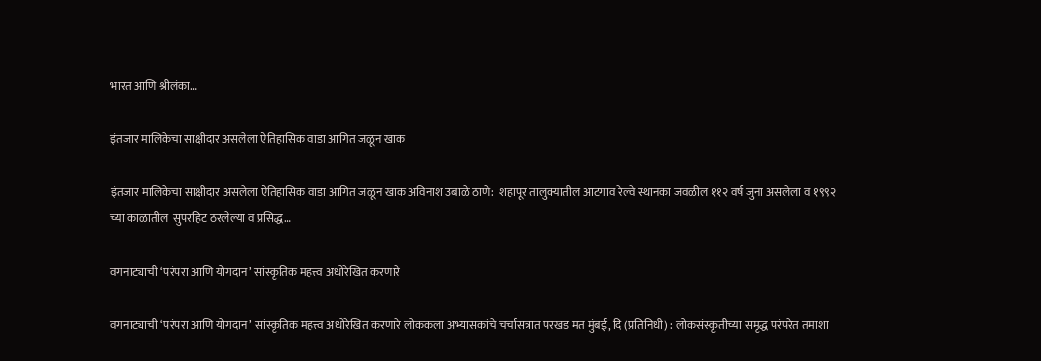भारत आणि श्रीलंका…

इंतजार मालिकेचा साक्षीदार असलेला ऐतिहासिक वाडा आगित जळून खाक

इंतजार मालिकेचा साक्षीदार असलेला ऐतिहासिक वाडा आगित जळून खाक अविनाश उबाळे ठाणे:  शहापूर तालुक्यातील आटगाव रेल्वे स्थानका जवळील ११२ वर्ष जुना असलेला व १९९२ च्या काळातील  सुपरहिट ठरलेल्या व प्रसिद्ध…

वगनाट्याची ‘परंपरा आणि योगदान’ सांस्कृतिक महत्त्व अधोरेखित करणारे

वगनाट्याची ‘परंपरा आणि योगदान’ सांस्कृतिक महत्त्व अधोरेखित करणारे लोककला अभ्यासकांचे चर्चासत्रात परखड मत मुंबई, दि (प्रतिनिधी) : लोकसंस्कृतीच्या समृद्ध परंपरेत तमाशा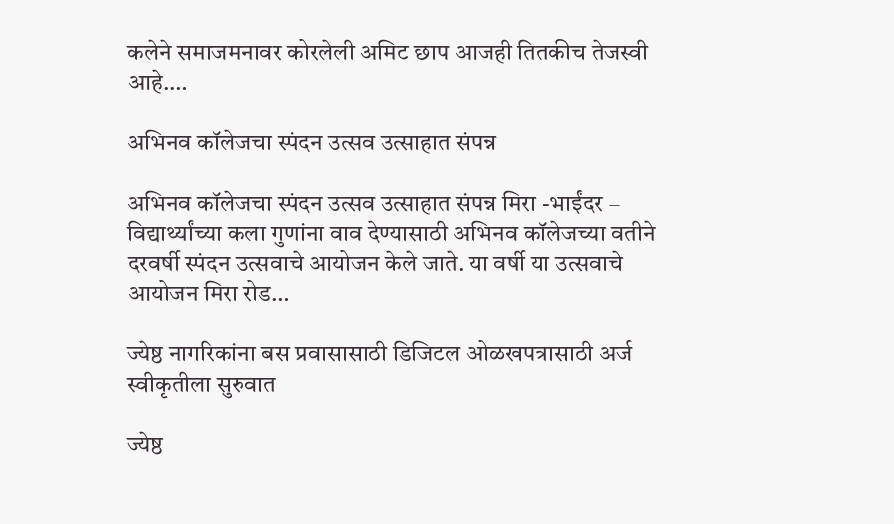कलेने समाजमनावर कोरलेली अमिट छाप आजही तितकीच तेजस्वी आहे.…

अभिनव कॉलेजचा स्पंदन उत्सव उत्साहात संपन्न

अभिनव कॉलेजचा स्पंदन उत्सव उत्साहात संपन्न मिरा -भाईंदर – विद्यार्थ्यांच्या कला गुणांना वाव देण्यासाठी अभिनव कॉलेजच्या वतीने दरवर्षी स्पंदन उत्सवाचे आयोजन केले जाते. या वर्षी या उत्सवाचे आयोजन मिरा रोड…

ज्येष्ठ नागरिकांना बस प्रवासासाठी डिजिटल ओळखपत्रासाठी अर्ज स्वीकृतीला सुरुवात

ज्येष्ठ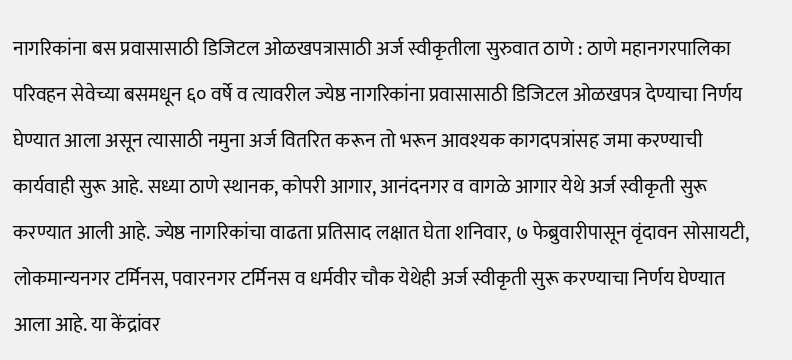नागरिकांना बस प्रवासासाठी डिजिटल ओळखपत्रासाठी अर्ज स्वीकृतीला सुरुवात ठाणे : ठाणे महानगरपालिका परिवहन सेवेच्या बसमधून ६० वर्षे व त्यावरील ज्येष्ठ नागरिकांना प्रवासासाठी डिजिटल ओळखपत्र देण्याचा निर्णय घेण्यात आला असून त्यासाठी नमुना अर्ज वितरित करून तो भरून आवश्यक कागदपत्रांसह जमा करण्याची कार्यवाही सुरू आहे. सध्या ठाणे स्थानक, कोपरी आगार, आनंदनगर व वागळे आगार येथे अर्ज स्वीकृती सुरू करण्यात आली आहे. ज्येष्ठ नागरिकांचा वाढता प्रतिसाद लक्षात घेता शनिवार, ७ फेब्रुवारीपासून वृंदावन सोसायटी, लोकमान्यनगर टर्मिनस, पवारनगर टर्मिनस व धर्मवीर चौक येथेही अर्ज स्वीकृती सुरू करण्याचा निर्णय घेण्यात आला आहे. या केंद्रांवर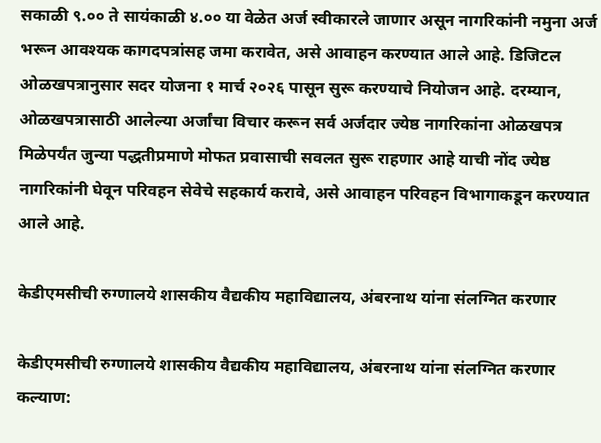सकाळी ९.०० ते सायंकाळी ४.०० या वेळेत अर्ज स्वीकारले जाणार असून नागरिकांनी नमुना अर्ज भरून आवश्यक कागदपत्रांसह जमा करावेत, असे आवाहन करण्यात आले आहे. डिजिटल ओळखपत्रानुसार सदर योजना १ मार्च २०२६ पासून सुरू करण्याचे नियोजन आहे. दरम्यान, ओळखपत्रासाठी आलेल्या अर्जांचा विचार करून सर्व अर्जदार ज्येष्ठ नागरिकांना ओळखपत्र मिळेपर्यंत जुन्या पद्धतीप्रमाणे मोफत प्रवासाची सवलत सुरू राहणार आहे याची नोंद ज्येष्ठ नागरिकांनी घेवून परिवहन सेवेचे सहकार्य करावे, असे आवाहन परिवहन विभागाकडून करण्यात आले आहे.

केडीएमसीची रुग्णालये शासकीय वैद्यकीय महाविद्यालय, अंबरनाथ यांना संलग्नित करणार

केडीएमसीची रुग्णालये शासकीय वैद्यकीय महाविद्यालय, अंबरनाथ यांना संलग्नित करणार कल्याण: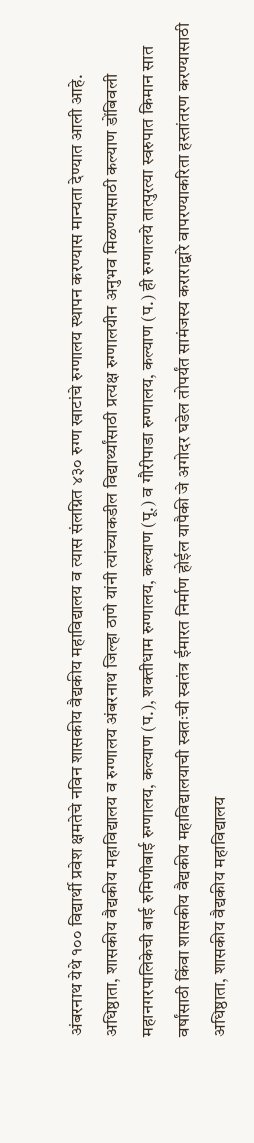अंबरनाथ येथे १०० विद्यार्थी प्रवेश क्षमतेचे नविन शासकीय वैद्यकीय महाविद्यालय व त्यास संलग्नित ४३० रुग्ण खाटांचे रुग्णालय स्थापन करण्यास मान्यता देण्यात आली आहे. अधिष्ठाता, शासकीय वैद्यकीय महाविद्यालय व रुग्णालय अंबरनाथ जिल्हा ठाणे यांनी त्यांच्याकडील विद्यार्थ्यांसाठी प्रत्यक्ष रुग्णालयीन अनुभव मिळण्यासाठी कल्याण डोंबिवली महानगरपालिकेची बाई रुमिणीबाई रुग्णालय, कल्याण (प.), शक्तीधाम रुग्णालय, कल्याण (पू.) व गौरीपाडा रुग्णालय, कल्याण (प.) ही रुग्णालये तात्पुरत्या स्वरुपात किमान सात वर्षांसाठी किंवा शासकीय वैद्यकीय महाविद्यालयाची स्वतःची स्वतंत्र ईमारत निर्माण होईल यापैकी जे अगोदर घडेल तोपर्यंत सामंजस्य कराराद्वारे वापरण्याकरिता हस्तांतरण करण्यासाठी अधिष्ठाता, शासकीय वैद्यकीय महाविद्यालय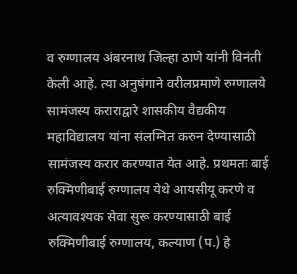व रुग्णालय अंबरनाथ जिल्हा ठाणे यांनी विनंती केली आहे. त्या अनुषंगाने वरीलप्रमाणे रुग्णालये सामंजस्य कराराद्वारे शासकीय वैद्यकीय महाविद्यालय यांना संलग्नित करुन देण्यासाठी सामंजस्य करार करण्यात येत आहे. प्रथमतः बाई रुक्मिणीबाई रुग्णालय येथे आयसीयू करणे व अत्यावश्यक सेवा सुरू करण्यासाठी बाई रुक्मिणीबाई रुग्णालय, कल्याण (प.) हे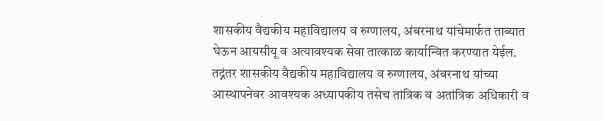शासकीय वैद्यकीय महाविद्यालय व रुग्णालय, अंबरनाथ यांचेमार्फत ताब्यात घेऊन आयसीयू व अत्यावश्यक सेवा तात्काळ कार्यान्वित करण्यात येईल. तद्नंतर शासकीय वैद्यकीय महाविद्यालय व रुग्णालय, अंबरनाथ यांच्या  आस्थापनेवर आवश्यक अध्यापकीय तसेच तांत्रिक व अतांत्रिक अधिकारी व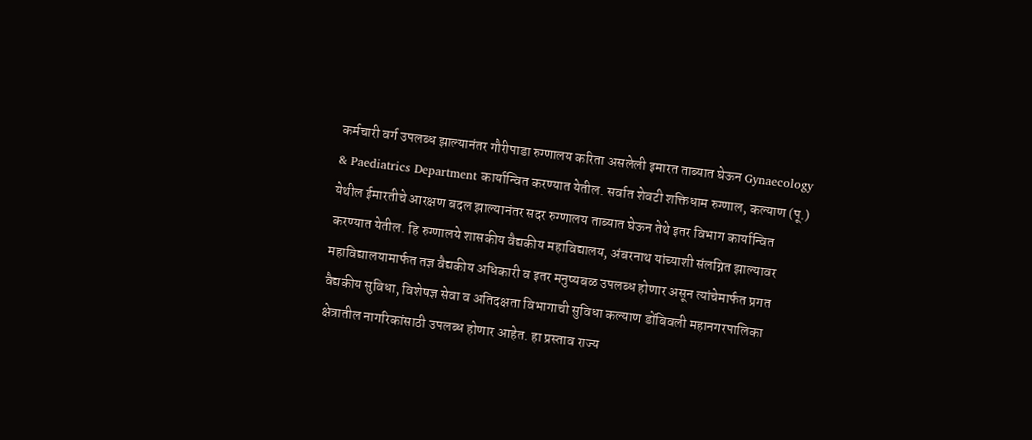कर्मचारी वर्ग उपलब्ध झाल्यानंतर गौरीपाडा रुग्णालय करिता असलेली इमारत ताब्यात घेऊन Gynaecology & Paediatrics Department कार्यान्वित करण्यात येतील. सर्वात शेवटी शक्तिधाम रुग्णाल, कल्याण (पू.) येथील ईमारतीचे आरक्षण बदल झाल्यानंतर सदर रुग्णालय ताब्यात घेऊन तेथे इतर विभाग कार्यान्वित करण्यात येतील. हि रुग्णालये शासकीय वैद्यकीय महाविद्यालय, अंबरनाथ यांच्याशी संलग्नित झाल्यावर महाविद्यालयामार्फत तज्ञ वैद्यकीय अधिकारी व इतर मनुष्यबळ उपलब्ध होणार असून त्यांचेमार्फत प्रगत वैद्यकीय सुविधा, विशेषज्ञ सेवा व अतिदक्षता विभागाची सुविधा कल्याण डोंबिवली महानगरपालिका क्षेत्रातील नागरिकांसाठी उपलब्ध होणार आहेत. हा प्रस्ताव राज्य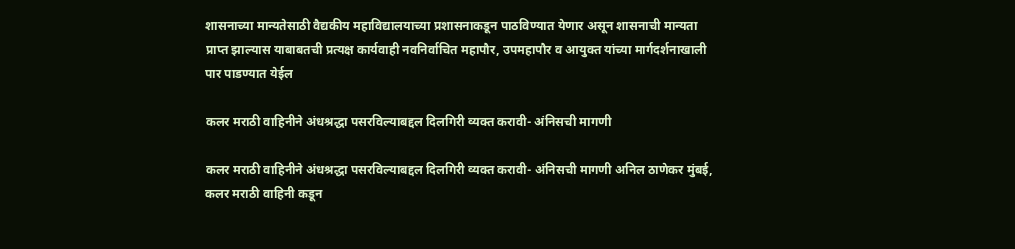शासनाच्या मान्यतेसाठी वैद्यकीय महाविद्यालयाच्या प्रशासनाकडून पाठविण्यात येणार असून शासनाची मान्यता प्राप्त झाल्यास याबाबतची प्रत्यक्ष कार्यवाही नवनिर्वाचित महापौर, उपमहापौर व आयुक्त यांच्या मार्गदर्शनाखाली पार पाडण्यात येईल

कलर मराठी वाहिनीने अंधश्रद्धा पसरविल्याबद्दल दिलगिरी व्यक्त करावी- अंनिसची मागणी

कलर मराठी वाहिनीने अंधश्रद्धा पसरविल्याबद्दल दिलगिरी व्यक्त करावी- अंनिसची मागणी अनिल ठाणेकर मुंबई, कलर मराठी वाहिनी कडून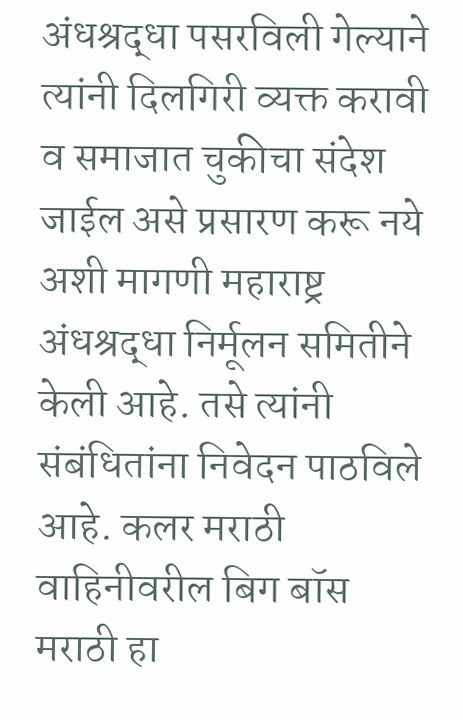अंधश्रद्धा पसरविली गेल्याने त्यांनी दिलगिरी व्यक्त करावी व समाजात चुकीचा संदेश जाईल असे प्रसारण करू नये अशी मागणी महाराष्ट्र अंधश्रद्धा निर्मूलन समितीने केली आहे. तसे त्यांनी संबंधितांना निवेदन पाठविले आहे. कलर मराठी वाहिनीवरील बिग बॉस मराठी हा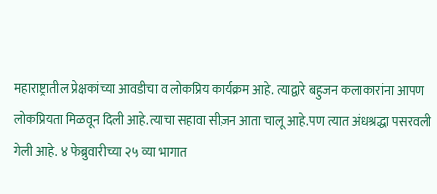महाराष्ट्रातील प्रेक्षकांच्या आवडीचा व लोकप्रिय कार्यक्रम आहे. त्याद्वारे बहुजन कलाकारांना आपण लोकप्रियता मिळवून दिली आहे.त्याचा सहावा सीज़न आता चालू आहे.पण त्यात अंधश्रद्धा पसरवली गेली आहे. ४ फेब्रुवारीच्या २५ व्या भागात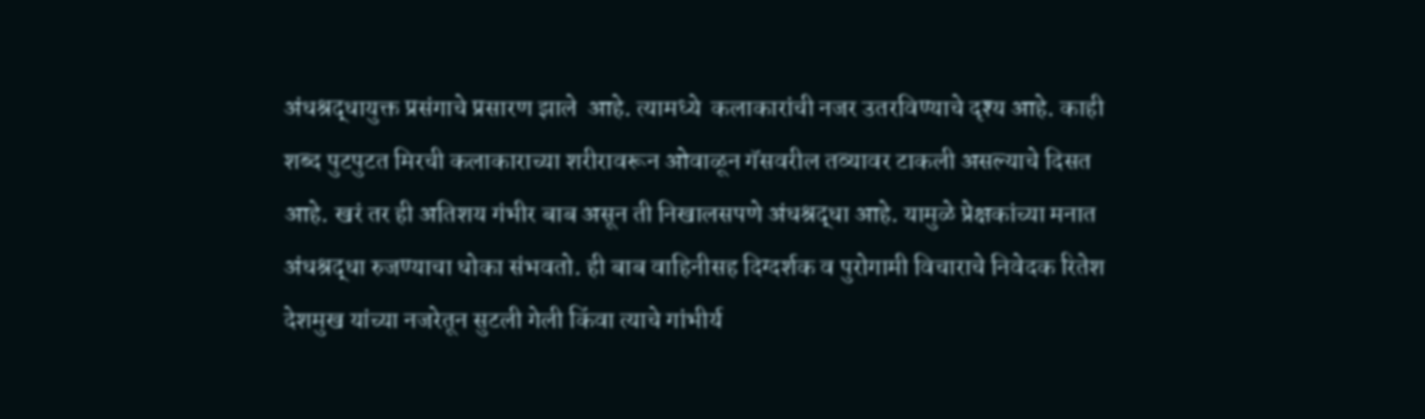अंधश्रद्धायुक्त प्रसंगाचे प्रसारण झाले  आहे. त्यामध्ये  कलाकारांची नजर उतरविण्याचे दृश्य आहे. काही शब्द पुटपुटत मिरची कलाकाराच्या शरीरावरून ओवाळून गॅसवरील तव्यावर टाकली असल्याचे दिसत आहे. खरं तर ही अतिशय गंभीर बाब असून ती निखालसपणे अंधश्रद्धा आहे. यामुळे प्रेक्षकांच्या मनात अंधश्रद्धा रुजण्याचा धोका संभवतो. ही बाब वाहिनीसह दिग्दर्शक व पुरोगामी विचाराचे निवेदक रितेश देशमुख यांच्या नजरेतून सुटली गेली किंवा त्याचे गांभीर्य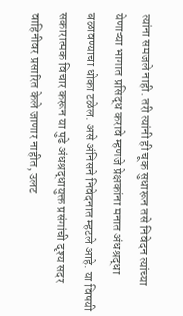त्यांना समजले नाही. तरी त्यांनी ही चूक सुधारून तसे निवेदन त्यांच्या येणाऱ्या भागात प्रसिद्ध करावे म्हणजे प्रेक्षकांना मनात अंधश्रद्धा बळावण्याचा धोका टळेल. असे अंनिसने निवेदनात म्हटले आहे. या विषयी सकारात्मक विचार करून या पुढे अंधश्रद्धायुक्त प्रसंगांची दृश्य सदर वाहिनीवर प्रसारित केले जाणार नाहीत, उलट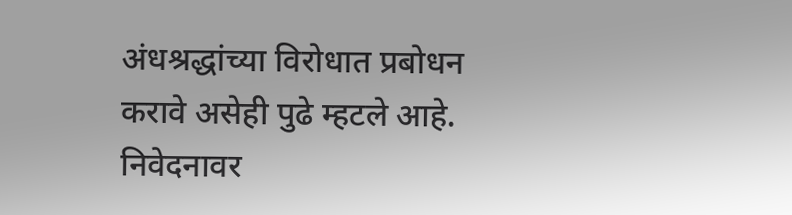अंधश्रद्धांच्या विरोधात प्रबोधन करावे असेही पुढे म्हटले आहे. निवेदनावर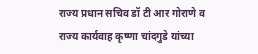राज्य प्रधान सचिव डॉ टी आर गोराणे व राज्य कार्यवाह कृष्णा चांदगुडे यांच्या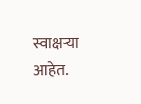स्वाक्षऱ्या आहेत.